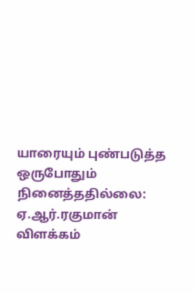யாரையும் புண்படுத்த ஒருபோதும் நினைத்ததில்லை: ஏ.ஆர்.ரகுமான் விளக்கம்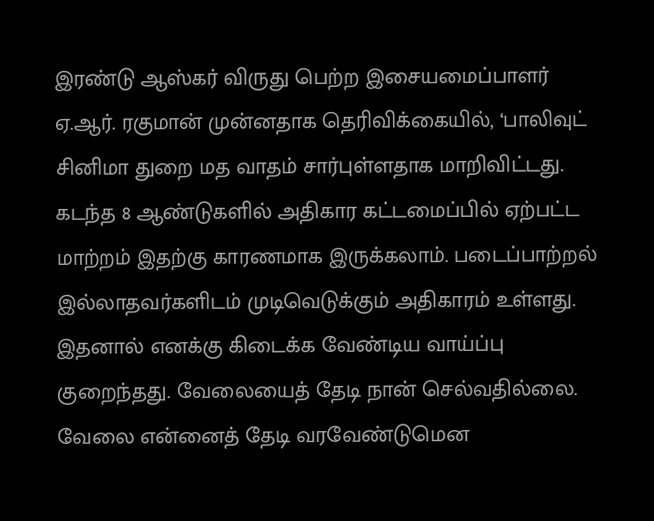இரண்டு ஆஸ்கர் விருது பெற்ற இசையமைப்பாளர் ஏ.ஆர். ரகுமான் முன்னதாக தெரிவிக்கையில், ‘பாலிவுட் சினிமா துறை மத வாதம் சார்புள்ளதாக மாறிவிட்டது. கடந்த 8 ஆண்டுகளில் அதிகார கட்டமைப்பில் ஏற்பட்ட மாற்றம் இதற்கு காரணமாக இருக்கலாம். படைப்பாற்றல் இல்லாதவர்களிடம் முடிவெடுக்கும் அதிகாரம் உள்ளது. இதனால் எனக்கு கிடைக்க வேண்டிய வாய்ப்பு குறைந்தது. வேலையைத் தேடி நான் செல்வதில்லை. வேலை என்னைத் தேடி வரவேண்டுமென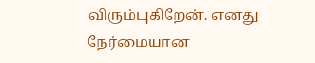விரும்புகிறேன். எனது நேர்மையான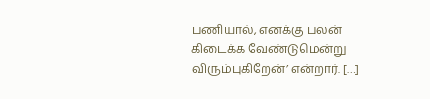பணியால், எனக்கு பலன் கிடைக்க வேண்டுமென்று விரும்புகிறேன்’ என்றார். […]